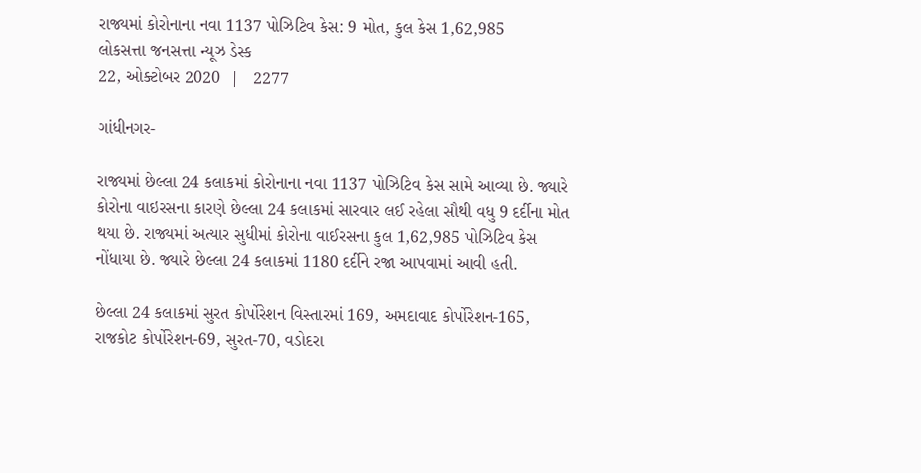રાજ્યમાં કોરોનાના નવા 1137 પોઝિટિવ કેસ: 9 મોત, કુલ કેસ 1,62,985
લોકસત્તા જનસત્તા ન્યૂઝ ડેસ્ક
22, ઓક્ટોબર 2020  |   2277

ગાંધીનગર-

રાજ્યમાં છેલ્લા 24 કલાકમાં કોરોનાના નવા 1137 પોઝિટિવ કેસ સામે આવ્યા છે. જ્યારે કોરોના વાઇરસના કારણે છેલ્લા 24 કલાકમાં સારવાર લઈ રહેલા સૌથી વધુ 9 દર્દીના મોત થયા છે. રાજ્યમાં અત્યાર સુધીમાં કોરોના વાઈરસના કુલ 1,62,985 પોઝિટિવ કેસ નોંધાયા છે. જ્યારે છેલ્લા 24 કલાકમાં 1180 દર્દીને રજા આપવામાં આવી હતી.

છેલ્લા 24 કલાકમાં સુરત કોર્પોરેશન વિસ્તારમાં 169, અમદાવાદ કોર્પોરેશન-165, રાજકોટ કોર્પોરેશન-69, સુરત-70, વડોદરા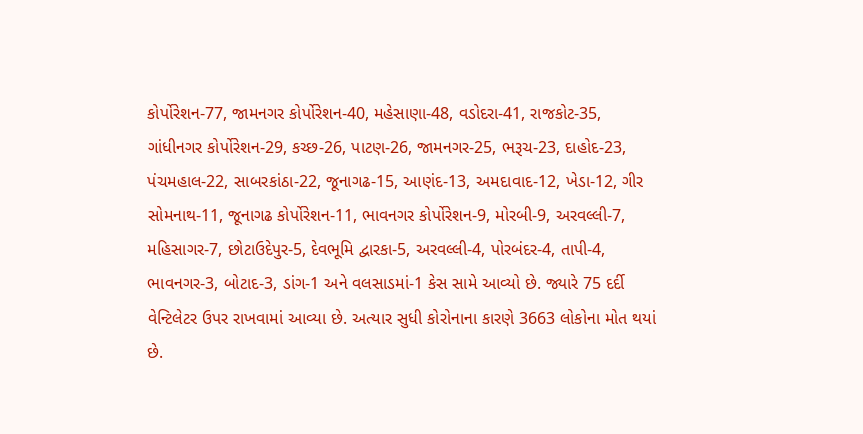કોર્પોરેશન-77, જામનગર કોર્પોરેશન-40, મહેસાણા-48, વડોદરા-41, રાજકોટ-35, ગાંધીનગર કોર્પોરેશન-29, કચ્છ-26, પાટણ-26, જામનગર-25, ભરૂચ-23, દાહોદ-23, પંચમહાલ-22, સાબરકાંઠા-22, જૂનાગઢ-15, આણંદ-13, અમદાવાદ-12, ખેડા-12, ગીર સોમનાથ-11, જૂનાગઢ કોર્પોરેશન-11, ભાવનગર કોર્પોરેશન-9, મોરબી-9, અરવલ્લી-7, મહિસાગર-7, છોટાઉદેપુર-5, દેવભૂમિ દ્વારકા-5, અરવલ્લી-4, પોરબંદર-4, તાપી-4, ભાવનગર-3, બોટાદ-3, ડાંગ-1 અને વલસાડમાં-1 કેસ સામે આવ્યો છે. જ્યારે 75 દર્દી વેન્ટિલેટર ઉપર રાખવામાં આવ્યા છે. અત્યાર સુધી કોરોનાના કારણે 3663 લોકોના મોત થયાં છે.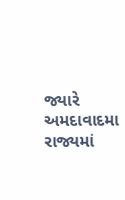જ્યારે અમદાવાદમા રાજ્યમાં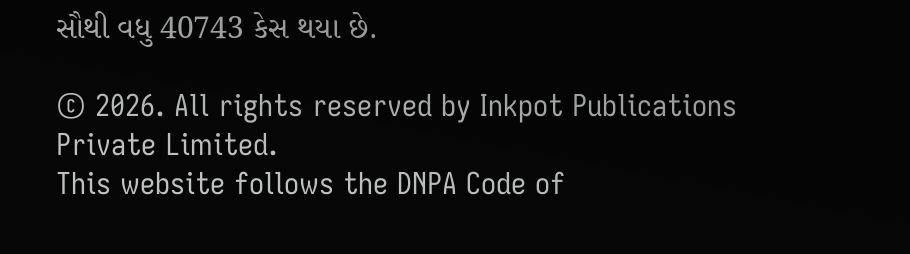સૌથી વધુ 40743 કેસ થયા છે.

© 2026. All rights reserved by Inkpot Publications Private Limited.
This website follows the DNPA Code of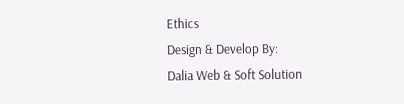Ethics
Design & Develop By:
Dalia Web & Soft Solution